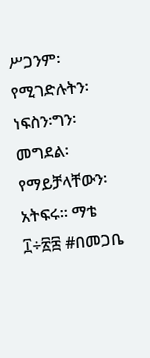ሥጋንም፡የሚገድሉትን፡ነፍስን፡ግን፡መግደል፡የማይቻላቸውን፡አትፍሩ። ማቴ ፲÷፳፰ #በመጋቤ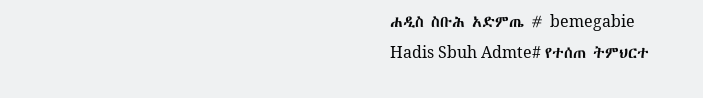ሐዲስ ስቡሕ አድምጤ # bemegabie Hadis Sbuh Admte# የተሰጠ ትምህርተ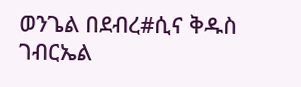ወንጌል በደብረ#ሲና ቅዱስ ገብርኤል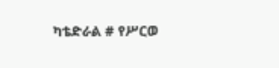ካቴድራል # የሥርወ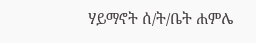ሃይማኖት ሰ/ት/ቤት ሐምሌ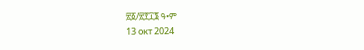፳፩/፳፻፲፮ ዓ•ም
13 окт 2024